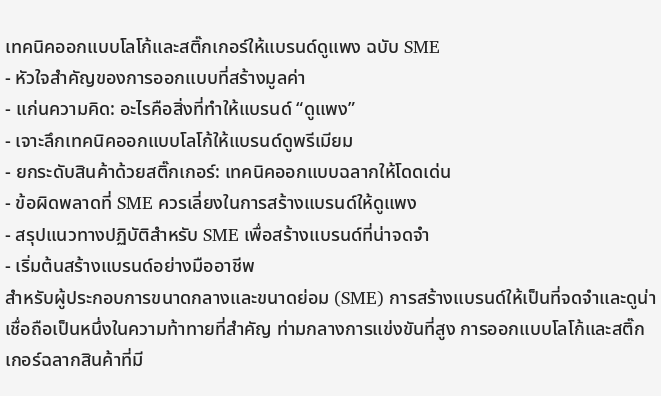เทคนิคออกแบบโลโก้และสติ๊กเกอร์ให้แบรนด์ดูแพง ฉบับ SME
- หัวใจสำคัญของการออกแบบที่สร้างมูลค่า
- แก่นความคิด: อะไรคือสิ่งที่ทำให้แบรนด์ “ดูแพง”
- เจาะลึกเทคนิคออกแบบโลโก้ให้แบรนด์ดูพรีเมียม
- ยกระดับสินค้าด้วยสติ๊กเกอร์: เทคนิคออกแบบฉลากให้โดดเด่น
- ข้อผิดพลาดที่ SME ควรเลี่ยงในการสร้างแบรนด์ให้ดูแพง
- สรุปแนวทางปฏิบัติสำหรับ SME เพื่อสร้างแบรนด์ที่น่าจดจำ
- เริ่มต้นสร้างแบรนด์อย่างมืออาชีพ
สำหรับผู้ประกอบการขนาดกลางและขนาดย่อม (SME) การสร้างแบรนด์ให้เป็นที่จดจำและดูน่าเชื่อถือเป็นหนึ่งในความท้าทายที่สำคัญ ท่ามกลางการแข่งขันที่สูง การออกแบบโลโก้และสติ๊กเกอร์ฉลากสินค้าที่มี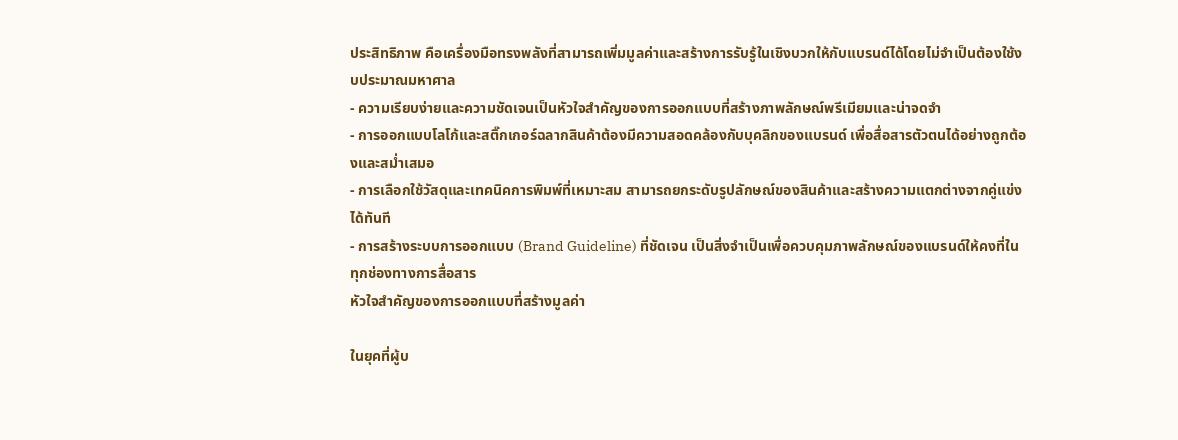ประสิทธิภาพ คือเครื่องมือทรงพลังที่สามารถเพิ่มมูลค่าและสร้างการรับรู้ในเชิงบวกให้กับแบรนด์ได้โดยไม่จำเป็นต้องใช้งบประมาณมหาศาล
- ความเรียบง่ายและความชัดเจนเป็นหัวใจสำคัญของการออกแบบที่สร้างภาพลักษณ์พรีเมียมและน่าจดจำ
- การออกแบบโลโก้และสติ๊กเกอร์ฉลากสินค้าต้องมีความสอดคล้องกับบุคลิกของแบรนด์ เพื่อสื่อสารตัวตนได้อย่างถูกต้องและสม่ำเสมอ
- การเลือกใช้วัสดุและเทคนิคการพิมพ์ที่เหมาะสม สามารถยกระดับรูปลักษณ์ของสินค้าและสร้างความแตกต่างจากคู่แข่งได้ทันที
- การสร้างระบบการออกแบบ (Brand Guideline) ที่ชัดเจน เป็นสิ่งจำเป็นเพื่อควบคุมภาพลักษณ์ของแบรนด์ให้คงที่ในทุกช่องทางการสื่อสาร
หัวใจสำคัญของการออกแบบที่สร้างมูลค่า

ในยุคที่ผู้บ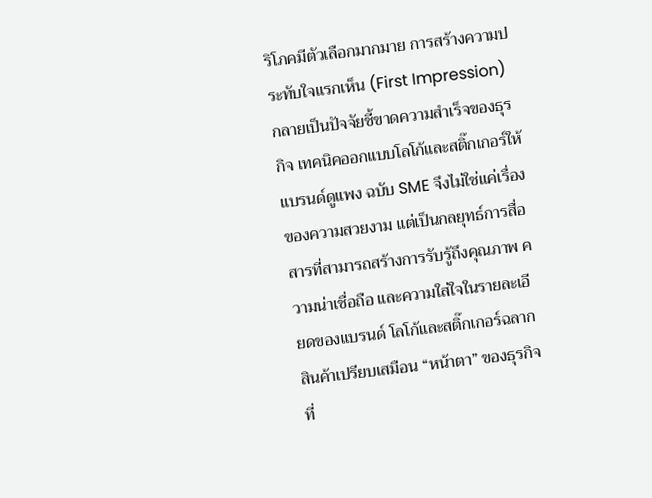ริโภคมีตัวเลือกมากมาย การสร้างความประทับใจแรกเห็น (First Impression) กลายเป็นปัจจัยชี้ขาดความสำเร็จของธุรกิจ เทคนิคออกแบบโลโก้และสติ๊กเกอร์ให้แบรนด์ดูแพง ฉบับ SME จึงไม่ใช่แค่เรื่องของความสวยงาม แต่เป็นกลยุทธ์การสื่อสารที่สามารถสร้างการรับรู้ถึงคุณภาพ ความน่าเชื่อถือ และความใส่ใจในรายละเอียดของแบรนด์ โลโก้และสติ๊กเกอร์ฉลากสินค้าเปรียบเสมือน “หน้าตา” ของธุรกิจ ที่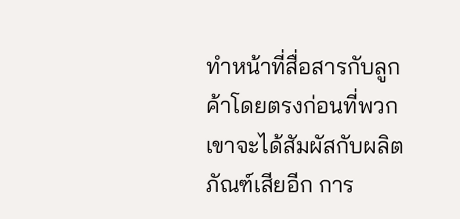ทำหน้าที่สื่อสารกับลูกค้าโดยตรงก่อนที่พวกเขาจะได้สัมผัสกับผลิตภัณฑ์เสียอีก การ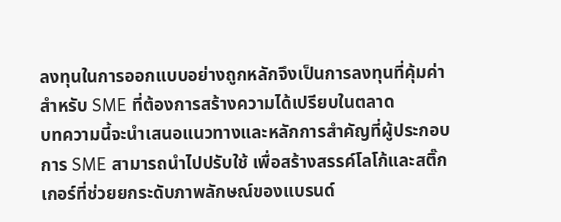ลงทุนในการออกแบบอย่างถูกหลักจึงเป็นการลงทุนที่คุ้มค่าสำหรับ SME ที่ต้องการสร้างความได้เปรียบในตลาด
บทความนี้จะนำเสนอแนวทางและหลักการสำคัญที่ผู้ประกอบการ SME สามารถนำไปปรับใช้ เพื่อสร้างสรรค์โลโก้และสติ๊กเกอร์ที่ช่วยยกระดับภาพลักษณ์ของแบรนด์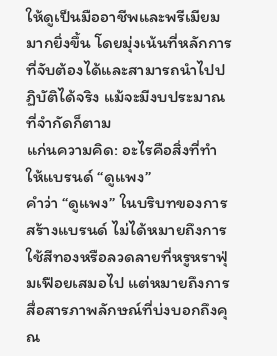ให้ดูเป็นมืออาชีพและพรีเมียมมากยิ่งขึ้น โดยมุ่งเน้นที่หลักการที่จับต้องได้และสามารถนำไปปฏิบัติได้จริง แม้จะมีงบประมาณที่จำกัดก็ตาม
แก่นความคิด: อะไรคือสิ่งที่ทำให้แบรนด์ “ดูแพง”
คำว่า “ดูแพง” ในบริบทของการสร้างแบรนด์ ไม่ได้หมายถึงการใช้สีทองหรือลวดลายที่หรูหราฟุ่มเฟือยเสมอไป แต่หมายถึงการสื่อสารภาพลักษณ์ที่บ่งบอกถึงคุณ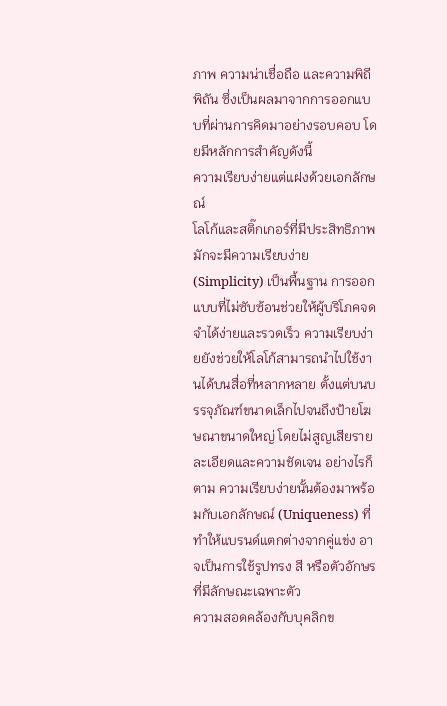ภาพ ความน่าเชื่อถือ และความพิถีพิถัน ซึ่งเป็นผลมาจากการออกแบบที่ผ่านการคิดมาอย่างรอบคอบ โดยมีหลักการสำคัญดังนี้
ความเรียบง่ายแต่แฝงด้วยเอกลักษณ์
โลโก้และสติ๊กเกอร์ที่มีประสิทธิภาพมักจะมีความเรียบง่าย (Simplicity) เป็นพื้นฐาน การออกแบบที่ไม่ซับซ้อนช่วยให้ผู้บริโภคจดจำได้ง่ายและรวดเร็ว ความเรียบง่ายยังช่วยให้โลโก้สามารถนำไปใช้งานได้บนสื่อที่หลากหลาย ตั้งแต่บนบรรจุภัณฑ์ขนาดเล็กไปจนถึงป้ายโฆษณาขนาดใหญ่ โดยไม่สูญเสียรายละเอียดและความชัดเจน อย่างไรก็ตาม ความเรียบง่ายนั้นต้องมาพร้อมกับเอกลักษณ์ (Uniqueness) ที่ทำให้แบรนด์แตกต่างจากคู่แข่ง อาจเป็นการใช้รูปทรง สี หรือตัวอักษรที่มีลักษณะเฉพาะตัว
ความสอดคล้องกับบุคลิกข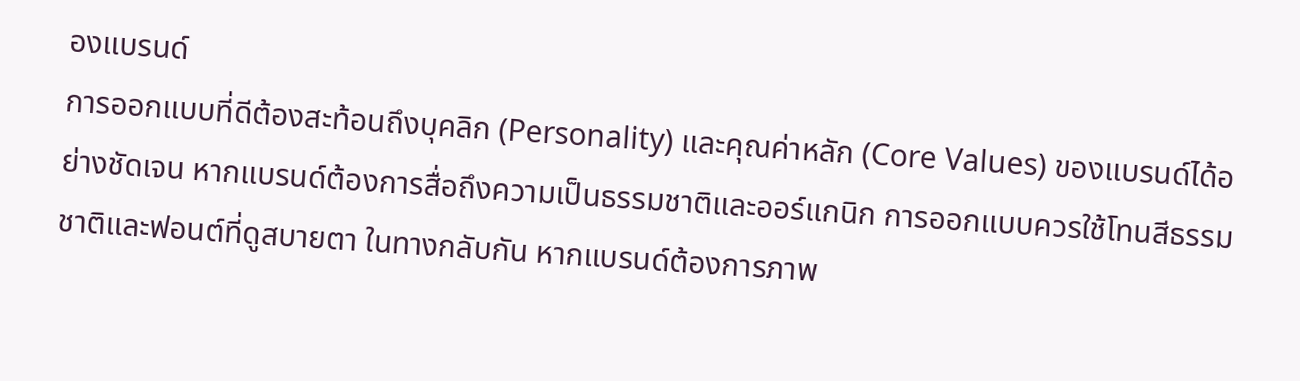องแบรนด์
การออกแบบที่ดีต้องสะท้อนถึงบุคลิก (Personality) และคุณค่าหลัก (Core Values) ของแบรนด์ได้อย่างชัดเจน หากแบรนด์ต้องการสื่อถึงความเป็นธรรมชาติและออร์แกนิก การออกแบบควรใช้โทนสีธรรมชาติและฟอนต์ที่ดูสบายตา ในทางกลับกัน หากแบรนด์ต้องการภาพ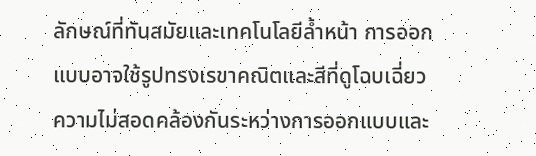ลักษณ์ที่ทันสมัยและเทคโนโลยีล้ำหน้า การออกแบบอาจใช้รูปทรงเรขาคณิตและสีที่ดูโฉบเฉี่ยว ความไม่สอดคล้องกันระหว่างการออกแบบและ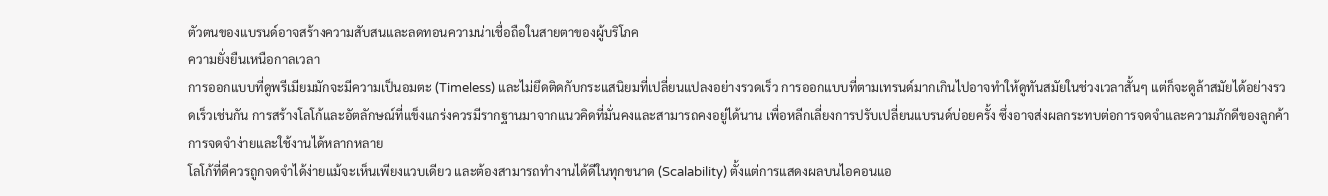ตัวตนของแบรนด์อาจสร้างความสับสนและลดทอนความน่าเชื่อถือในสายตาของผู้บริโภค
ความยั่งยืนเหนือกาลเวลา
การออกแบบที่ดูพรีเมียมมักจะมีความเป็นอมตะ (Timeless) และไม่ยึดติดกับกระแสนิยมที่เปลี่ยนแปลงอย่างรวดเร็ว การออกแบบที่ตามเทรนด์มากเกินไปอาจทำให้ดูทันสมัยในช่วงเวลาสั้นๆ แต่ก็จะดูล้าสมัยได้อย่างรวดเร็วเช่นกัน การสร้างโลโก้และอัตลักษณ์ที่แข็งแกร่งควรมีรากฐานมาจากแนวคิดที่มั่นคงและสามารถคงอยู่ได้นาน เพื่อหลีกเลี่ยงการปรับเปลี่ยนแบรนด์บ่อยครั้ง ซึ่งอาจส่งผลกระทบต่อการจดจำและความภักดีของลูกค้า
การจดจำง่ายและใช้งานได้หลากหลาย
โลโก้ที่ดีควรถูกจดจำได้ง่ายแม้จะเห็นเพียงแวบเดียว และต้องสามารถทำงานได้ดีในทุกขนาด (Scalability) ตั้งแต่การแสดงผลบนไอคอนแอ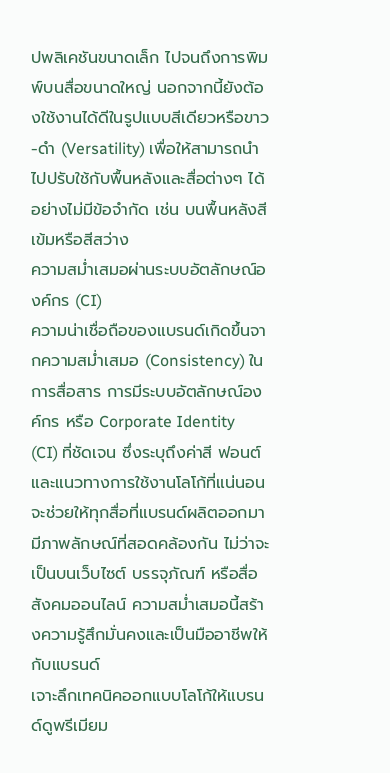ปพลิเคชันขนาดเล็ก ไปจนถึงการพิมพ์บนสื่อขนาดใหญ่ นอกจากนี้ยังต้องใช้งานได้ดีในรูปแบบสีเดียวหรือขาว-ดำ (Versatility) เพื่อให้สามารถนำไปปรับใช้กับพื้นหลังและสื่อต่างๆ ได้อย่างไม่มีข้อจำกัด เช่น บนพื้นหลังสีเข้มหรือสีสว่าง
ความสม่ำเสมอผ่านระบบอัตลักษณ์องค์กร (CI)
ความน่าเชื่อถือของแบรนด์เกิดขึ้นจากความสม่ำเสมอ (Consistency) ในการสื่อสาร การมีระบบอัตลักษณ์องค์กร หรือ Corporate Identity (CI) ที่ชัดเจน ซึ่งระบุถึงค่าสี ฟอนต์ และแนวทางการใช้งานโลโก้ที่แน่นอน จะช่วยให้ทุกสื่อที่แบรนด์ผลิตออกมามีภาพลักษณ์ที่สอดคล้องกัน ไม่ว่าจะเป็นบนเว็บไซต์ บรรจุภัณฑ์ หรือสื่อสังคมออนไลน์ ความสม่ำเสมอนี้สร้างความรู้สึกมั่นคงและเป็นมืออาชีพให้กับแบรนด์
เจาะลึกเทคนิคออกแบบโลโก้ให้แบรนด์ดูพรีเมียม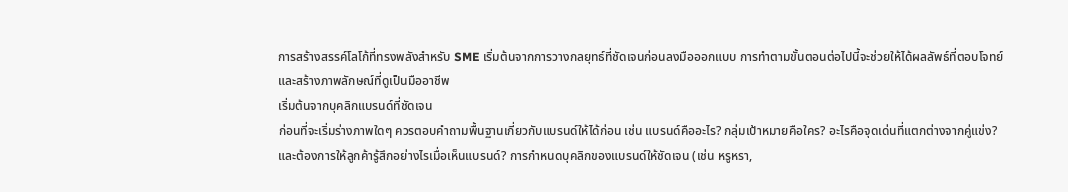การสร้างสรรค์โลโก้ที่ทรงพลังสำหรับ SME เริ่มต้นจากการวางกลยุทธ์ที่ชัดเจนก่อนลงมือออกแบบ การทำตามขั้นตอนต่อไปนี้จะช่วยให้ได้ผลลัพธ์ที่ตอบโจทย์และสร้างภาพลักษณ์ที่ดูเป็นมืออาชีพ
เริ่มต้นจากบุคลิกแบรนด์ที่ชัดเจน
ก่อนที่จะเริ่มร่างภาพใดๆ ควรตอบคำถามพื้นฐานเกี่ยวกับแบรนด์ให้ได้ก่อน เช่น แบรนด์คืออะไร? กลุ่มเป้าหมายคือใคร? อะไรคือจุดเด่นที่แตกต่างจากคู่แข่ง? และต้องการให้ลูกค้ารู้สึกอย่างไรเมื่อเห็นแบรนด์? การกำหนดบุคลิกของแบรนด์ให้ชัดเจน (เช่น หรูหรา,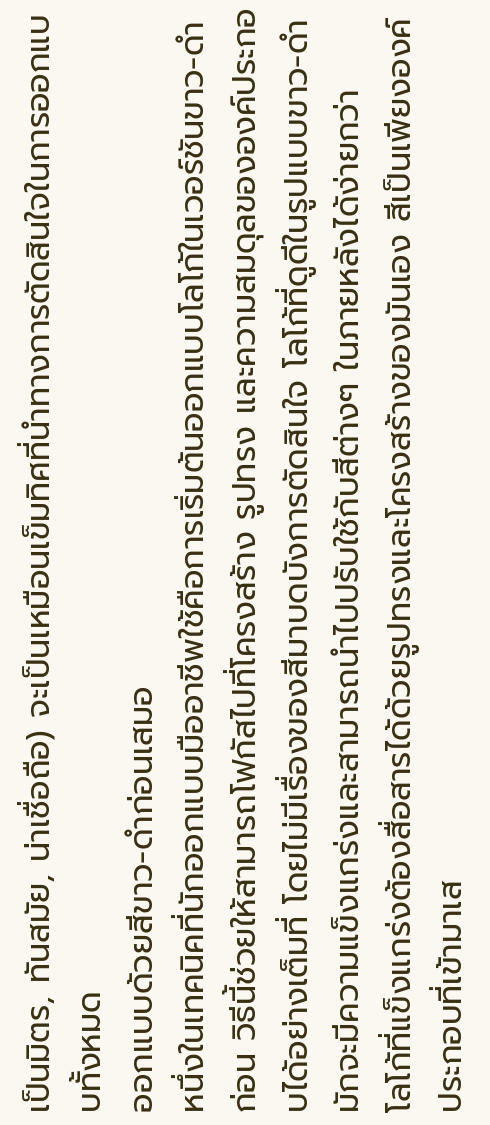เป็นมิตร, ทันสมัย, น่าเชื่อถือ) จะเป็นเหมือนเข็มทิศที่นำทางการตัดสินใจในการออกแบบทั้งหมด
ออกแบบด้วยสีขาว-ดำก่อนเสมอ
หนึ่งในเทคนิคที่นักออกแบบมืออาชีพใช้คือการเริ่มต้นออกแบบโลโก้ในเวอร์ชันขาว-ดำก่อน วิธีนี้ช่วยให้สามารถโฟกัสไปที่โครงสร้าง รูปทรง และความสมดุลขององค์ประกอบได้อย่างเต็มที่ โดยไม่มีเรื่องของสีมาบดบังการตัดสินใจ โลโก้ที่ดูดีในรูปแบบขาว-ดำมักจะมีความแข็งแกร่งและสามารถนำไปปรับใช้กับสีต่างๆ ในภายหลังได้ง่ายกว่า
โลโก้ที่แข็งแกร่งต้องสื่อสารได้ด้วยรูปทรงและโครงสร้างของมันเอง สีเป็นเพียงองค์ประกอบที่เข้ามาเส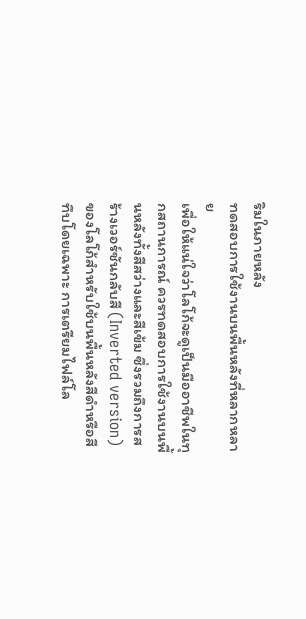ริมในภายหลัง
ทดสอบการใช้งานบนพื้นหลังที่หลากหลาย
เพื่อให้แน่ใจว่าโลโก้จะดูเป็นมืออาชีพในทุกสถานการณ์ ควรทดสอบการใช้งานบนพื้นหลังทั้งสีสว่างและสีเข้ม ซึ่งรวมถึงการสร้างเวอร์ชันกลับสี (Inverted version) ของโลโก้สำหรับใช้บนพื้นหลังสีดำหรือสีทึบโดยเฉพาะ การเตรียมไฟล์โล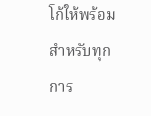โก้ให้พร้อมสำหรับทุกการ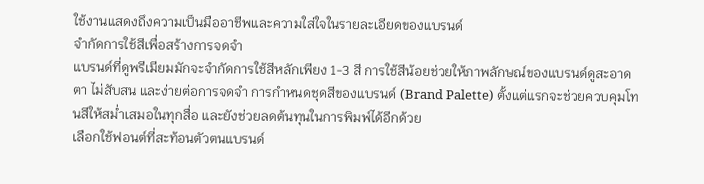ใช้งานแสดงถึงความเป็นมืออาชีพและความใส่ใจในรายละเอียดของแบรนด์
จำกัดการใช้สีเพื่อสร้างการจดจำ
แบรนด์ที่ดูพรีเมียมมักจะจำกัดการใช้สีหลักเพียง 1-3 สี การใช้สีน้อยช่วยให้ภาพลักษณ์ของแบรนด์ดูสะอาดตา ไม่สับสน และง่ายต่อการจดจำ การกำหนดชุดสีของแบรนด์ (Brand Palette) ตั้งแต่แรกจะช่วยควบคุมโทนสีให้สม่ำเสมอในทุกสื่อ และยังช่วยลดต้นทุนในการพิมพ์ได้อีกด้วย
เลือกใช้ฟอนต์ที่สะท้อนตัวตนแบรนด์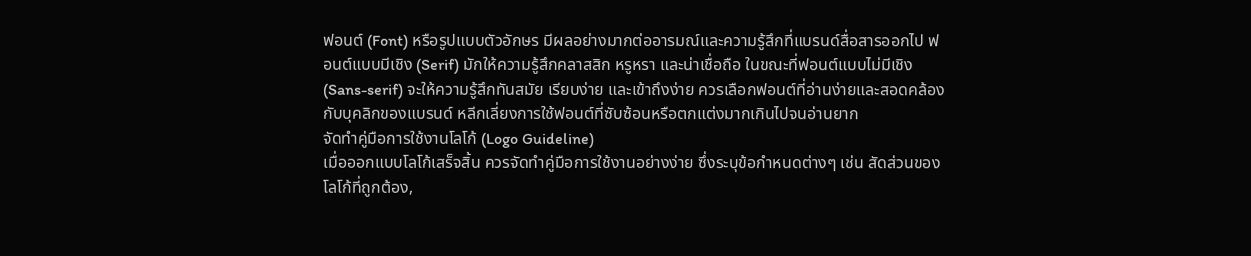ฟอนต์ (Font) หรือรูปแบบตัวอักษร มีผลอย่างมากต่ออารมณ์และความรู้สึกที่แบรนด์สื่อสารออกไป ฟอนต์แบบมีเชิง (Serif) มักให้ความรู้สึกคลาสสิก หรูหรา และน่าเชื่อถือ ในขณะที่ฟอนต์แบบไม่มีเชิง (Sans-serif) จะให้ความรู้สึกทันสมัย เรียบง่าย และเข้าถึงง่าย ควรเลือกฟอนต์ที่อ่านง่ายและสอดคล้องกับบุคลิกของแบรนด์ หลีกเลี่ยงการใช้ฟอนต์ที่ซับซ้อนหรือตกแต่งมากเกินไปจนอ่านยาก
จัดทำคู่มือการใช้งานโลโก้ (Logo Guideline)
เมื่อออกแบบโลโก้เสร็จสิ้น ควรจัดทำคู่มือการใช้งานอย่างง่าย ซึ่งระบุข้อกำหนดต่างๆ เช่น สัดส่วนของโลโก้ที่ถูกต้อง,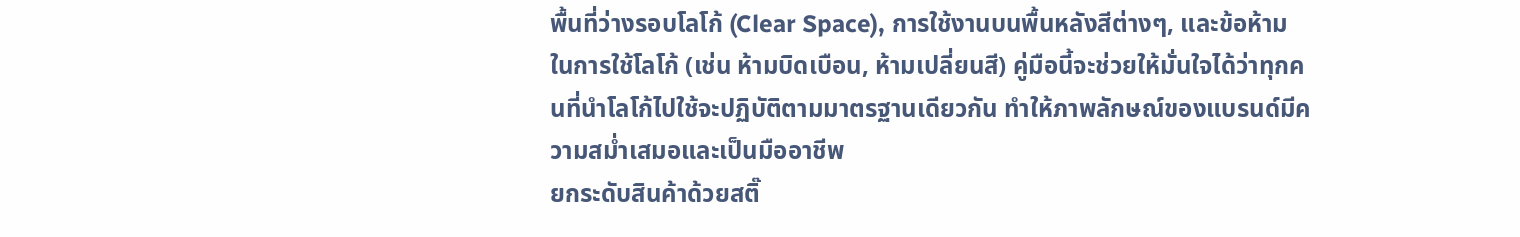พื้นที่ว่างรอบโลโก้ (Clear Space), การใช้งานบนพื้นหลังสีต่างๆ, และข้อห้ามในการใช้โลโก้ (เช่น ห้ามบิดเบือน, ห้ามเปลี่ยนสี) คู่มือนี้จะช่วยให้มั่นใจได้ว่าทุกคนที่นำโลโก้ไปใช้จะปฏิบัติตามมาตรฐานเดียวกัน ทำให้ภาพลักษณ์ของแบรนด์มีความสม่ำเสมอและเป็นมืออาชีพ
ยกระดับสินค้าด้วยสติ๊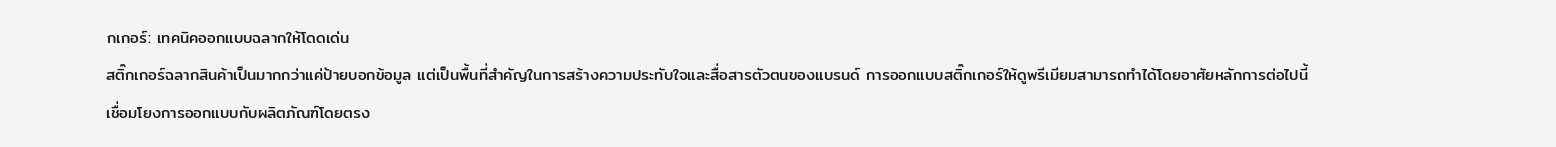กเกอร์: เทคนิคออกแบบฉลากให้โดดเด่น
สติ๊กเกอร์ฉลากสินค้าเป็นมากกว่าแค่ป้ายบอกข้อมูล แต่เป็นพื้นที่สำคัญในการสร้างความประทับใจและสื่อสารตัวตนของแบรนด์ การออกแบบสติ๊กเกอร์ให้ดูพรีเมียมสามารถทำได้โดยอาศัยหลักการต่อไปนี้
เชื่อมโยงการออกแบบกับผลิตภัณฑ์โดยตรง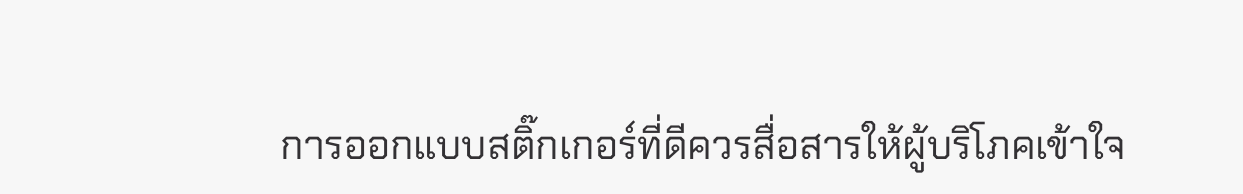การออกแบบสติ๊กเกอร์ที่ดีควรสื่อสารให้ผู้บริโภคเข้าใจ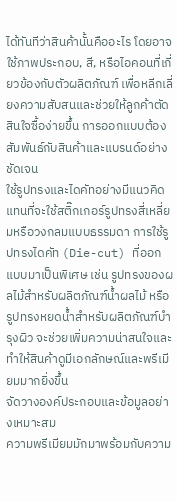ได้ทันทีว่าสินค้านั้นคืออะไร โดยอาจใช้ภาพประกอบ, สี, หรือไอคอนที่เกี่ยวข้องกับตัวผลิตภัณฑ์ เพื่อหลีกเลี่ยงความสับสนและช่วยให้ลูกค้าตัดสินใจซื้อง่ายขึ้น การออกแบบต้องสัมพันธ์กับสินค้าและแบรนด์อย่างชัดเจน
ใช้รูปทรงและไดคัทอย่างมีแนวคิด
แทนที่จะใช้สติ๊กเกอร์รูปทรงสี่เหลี่ยมหรือวงกลมแบบธรรมดา การใช้รูปทรงไดคัท (Die-cut) ที่ออกแบบมาเป็นพิเศษ เช่น รูปทรงของผลไม้สำหรับผลิตภัณฑ์น้ำผลไม้ หรือรูปทรงหยดน้ำสำหรับผลิตภัณฑ์บำรุงผิว จะช่วยเพิ่มความน่าสนใจและทำให้สินค้าดูมีเอกลักษณ์และพรีเมียมมากยิ่งขึ้น
จัดวางองค์ประกอบและข้อมูลอย่างเหมาะสม
ความพรีเมียมมักมาพร้อมกับความ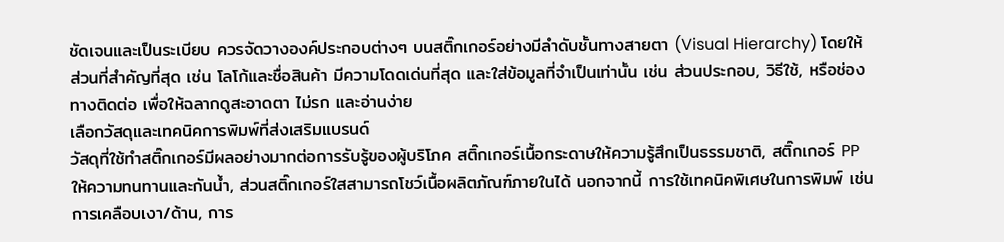ชัดเจนและเป็นระเบียบ ควรจัดวางองค์ประกอบต่างๆ บนสติ๊กเกอร์อย่างมีลำดับชั้นทางสายตา (Visual Hierarchy) โดยให้ส่วนที่สำคัญที่สุด เช่น โลโก้และชื่อสินค้า มีความโดดเด่นที่สุด และใส่ข้อมูลที่จำเป็นเท่านั้น เช่น ส่วนประกอบ, วิธีใช้, หรือช่องทางติดต่อ เพื่อให้ฉลากดูสะอาดตา ไม่รก และอ่านง่าย
เลือกวัสดุและเทคนิคการพิมพ์ที่ส่งเสริมแบรนด์
วัสดุที่ใช้ทำสติ๊กเกอร์มีผลอย่างมากต่อการรับรู้ของผู้บริโภค สติ๊กเกอร์เนื้อกระดาษให้ความรู้สึกเป็นธรรมชาติ, สติ๊กเกอร์ PP ให้ความทนทานและกันน้ำ, ส่วนสติ๊กเกอร์ใสสามารถโชว์เนื้อผลิตภัณฑ์ภายในได้ นอกจากนี้ การใช้เทคนิคพิเศษในการพิมพ์ เช่น การเคลือบเงา/ด้าน, การ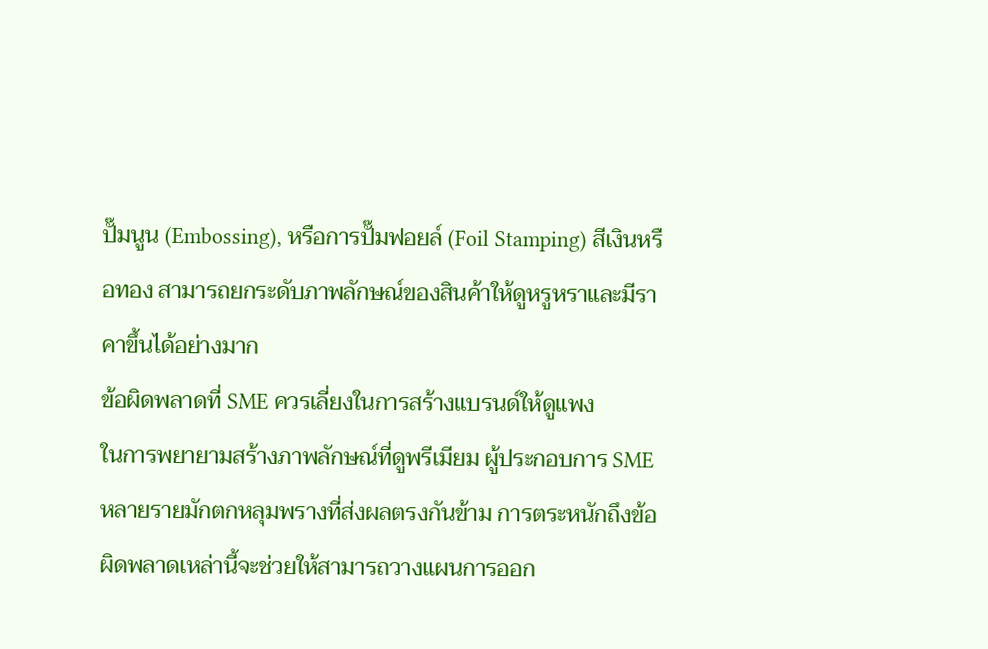ปั๊มนูน (Embossing), หรือการปั๊มฟอยล์ (Foil Stamping) สีเงินหรือทอง สามารถยกระดับภาพลักษณ์ของสินค้าให้ดูหรูหราและมีราคาขึ้นได้อย่างมาก
ข้อผิดพลาดที่ SME ควรเลี่ยงในการสร้างแบรนด์ให้ดูแพง
ในการพยายามสร้างภาพลักษณ์ที่ดูพรีเมียม ผู้ประกอบการ SME หลายรายมักตกหลุมพรางที่ส่งผลตรงกันข้าม การตระหนักถึงข้อผิดพลาดเหล่านี้จะช่วยให้สามารถวางแผนการออก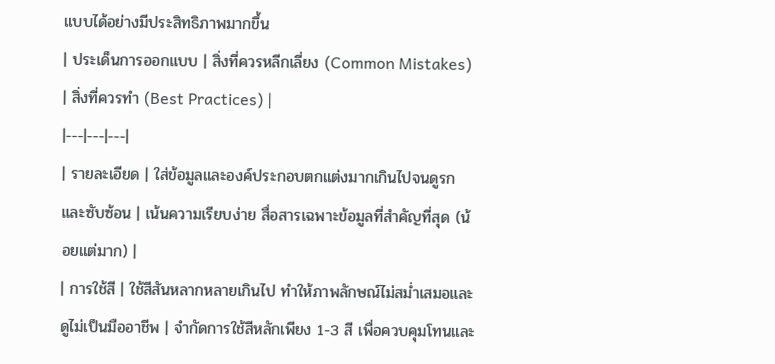แบบได้อย่างมีประสิทธิภาพมากขึ้น
| ประเด็นการออกแบบ | สิ่งที่ควรหลีกเลี่ยง (Common Mistakes) | สิ่งที่ควรทำ (Best Practices) |
|---|---|---|
| รายละเอียด | ใส่ข้อมูลและองค์ประกอบตกแต่งมากเกินไปจนดูรกและซับซ้อน | เน้นความเรียบง่าย สื่อสารเฉพาะข้อมูลที่สำคัญที่สุด (น้อยแต่มาก) |
| การใช้สี | ใช้สีสันหลากหลายเกินไป ทำให้ภาพลักษณ์ไม่สม่ำเสมอและดูไม่เป็นมืออาชีพ | จำกัดการใช้สีหลักเพียง 1-3 สี เพื่อควบคุมโทนและ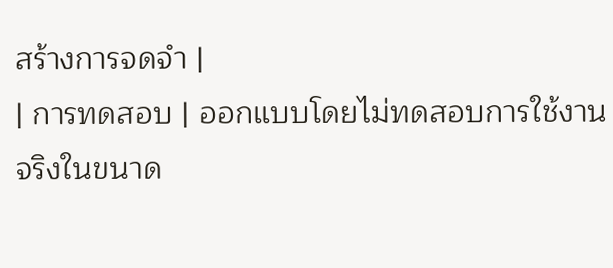สร้างการจดจำ |
| การทดสอบ | ออกแบบโดยไม่ทดสอบการใช้งานจริงในขนาด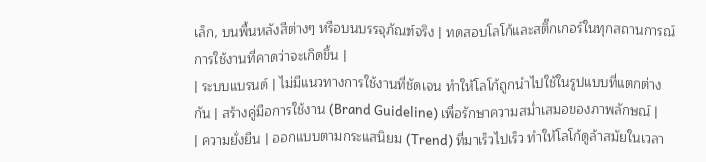เล็ก, บนพื้นหลังสีต่างๆ หรือบนบรรจุภัณฑ์จริง | ทดสอบโลโก้และสติ๊กเกอร์ในทุกสถานการณ์การใช้งานที่คาดว่าจะเกิดขึ้น |
| ระบบแบรนด์ | ไม่มีแนวทางการใช้งานที่ชัดเจน ทำให้โลโก้ถูกนำไปใช้ในรูปแบบที่แตกต่างกัน | สร้างคู่มือการใช้งาน (Brand Guideline) เพื่อรักษาความสม่ำเสมอของภาพลักษณ์ |
| ความยั่งยืน | ออกแบบตามกระแสนิยม (Trend) ที่มาเร็วไปเร็ว ทำให้โลโก้ดูล้าสมัยในเวลา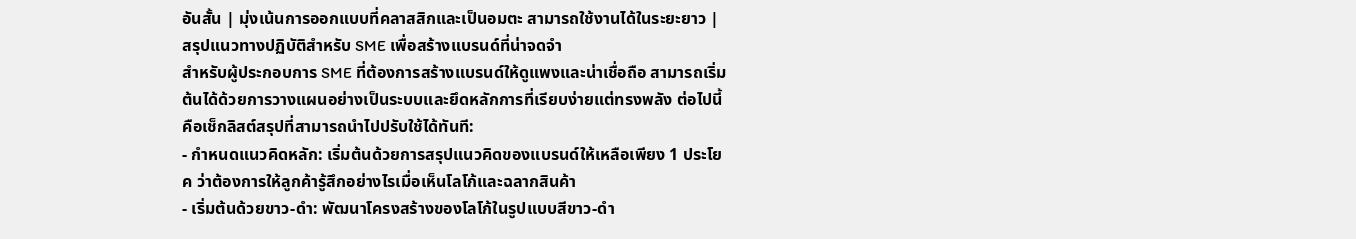อันสั้น | มุ่งเน้นการออกแบบที่คลาสสิกและเป็นอมตะ สามารถใช้งานได้ในระยะยาว |
สรุปแนวทางปฏิบัติสำหรับ SME เพื่อสร้างแบรนด์ที่น่าจดจำ
สำหรับผู้ประกอบการ SME ที่ต้องการสร้างแบรนด์ให้ดูแพงและน่าเชื่อถือ สามารถเริ่มต้นได้ด้วยการวางแผนอย่างเป็นระบบและยึดหลักการที่เรียบง่ายแต่ทรงพลัง ต่อไปนี้คือเช็กลิสต์สรุปที่สามารถนำไปปรับใช้ได้ทันที:
- กำหนดแนวคิดหลัก: เริ่มต้นด้วยการสรุปแนวคิดของแบรนด์ให้เหลือเพียง 1 ประโยค ว่าต้องการให้ลูกค้ารู้สึกอย่างไรเมื่อเห็นโลโก้และฉลากสินค้า
- เริ่มต้นด้วยขาว-ดำ: พัฒนาโครงสร้างของโลโก้ในรูปแบบสีขาว-ดำ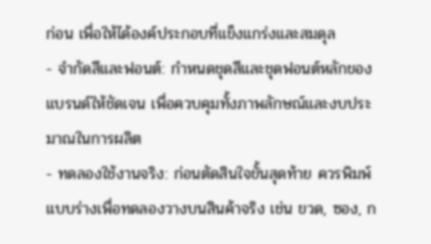ก่อน เพื่อให้ได้องค์ประกอบที่แข็งแกร่งและสมดุล
- จำกัดสีและฟอนต์: กำหนดชุดสีและชุดฟอนต์หลักของแบรนด์ให้ชัดเจน เพื่อควบคุมทั้งภาพลักษณ์และงบประมาณในการผลิต
- ทดลองใช้งานจริง: ก่อนตัดสินใจขั้นสุดท้าย ควรพิมพ์แบบร่างเพื่อทดลองวางบนสินค้าจริง เช่น ขวด, ซอง, ก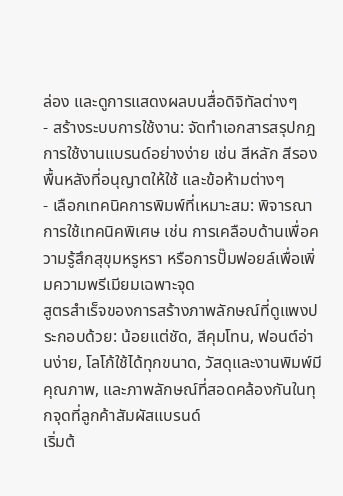ล่อง และดูการแสดงผลบนสื่อดิจิทัลต่างๆ
- สร้างระบบการใช้งาน: จัดทำเอกสารสรุปกฎการใช้งานแบรนด์อย่างง่าย เช่น สีหลัก สีรอง พื้นหลังที่อนุญาตให้ใช้ และข้อห้ามต่างๆ
- เลือกเทคนิคการพิมพ์ที่เหมาะสม: พิจารณาการใช้เทคนิคพิเศษ เช่น การเคลือบด้านเพื่อความรู้สึกสุขุมหรูหรา หรือการปั๊มฟอยล์เพื่อเพิ่มความพรีเมียมเฉพาะจุด
สูตรสำเร็จของการสร้างภาพลักษณ์ที่ดูแพงประกอบด้วย: น้อยแต่ชัด, สีคุมโทน, ฟอนต์อ่านง่าย, โลโก้ใช้ได้ทุกขนาด, วัสดุและงานพิมพ์มีคุณภาพ, และภาพลักษณ์ที่สอดคล้องกันในทุกจุดที่ลูกค้าสัมผัสแบรนด์
เริ่มต้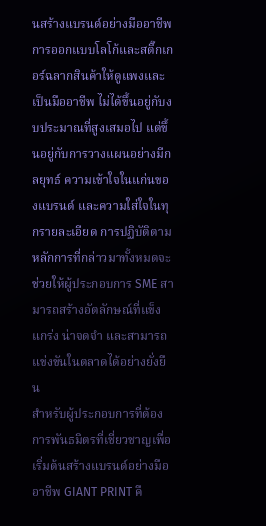นสร้างแบรนด์อย่างมืออาชีพ
การออกแบบโลโก้และสติ๊กเกอร์ฉลากสินค้าให้ดูแพงและเป็นมืออาชีพ ไม่ได้ขึ้นอยู่กับงบประมาณที่สูงเสมอไป แต่ขึ้นอยู่กับการวางแผนอย่างมีกลยุทธ์ ความเข้าใจในแก่นของแบรนด์ และความใส่ใจในทุกรายละเอียด การปฏิบัติตามหลักการที่กล่าวมาทั้งหมดจะช่วยให้ผู้ประกอบการ SME สามารถสร้างอัตลักษณ์ที่แข็งแกร่ง น่าจดจำ และสามารถแข่งขันในตลาดได้อย่างยั่งยืน
สำหรับผู้ประกอบการที่ต้องการพันธมิตรที่เชี่ยวชาญเพื่อเริ่มต้นสร้างแบรนด์อย่างมืออาชีพ GIANT PRINT คื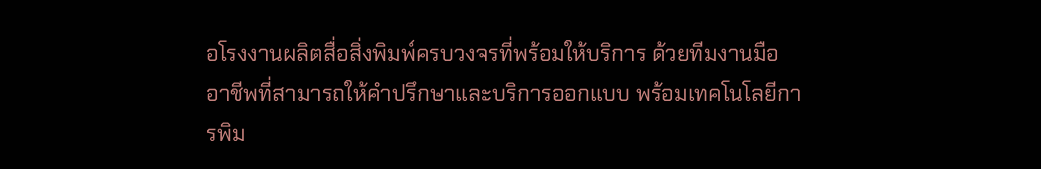อโรงงานผลิตสื่อสิ่งพิมพ์ครบวงจรที่พร้อมให้บริการ ด้วยทีมงานมืออาชีพที่สามารถให้คำปรึกษาและบริการออกแบบ พร้อมเทคโนโลยีการพิม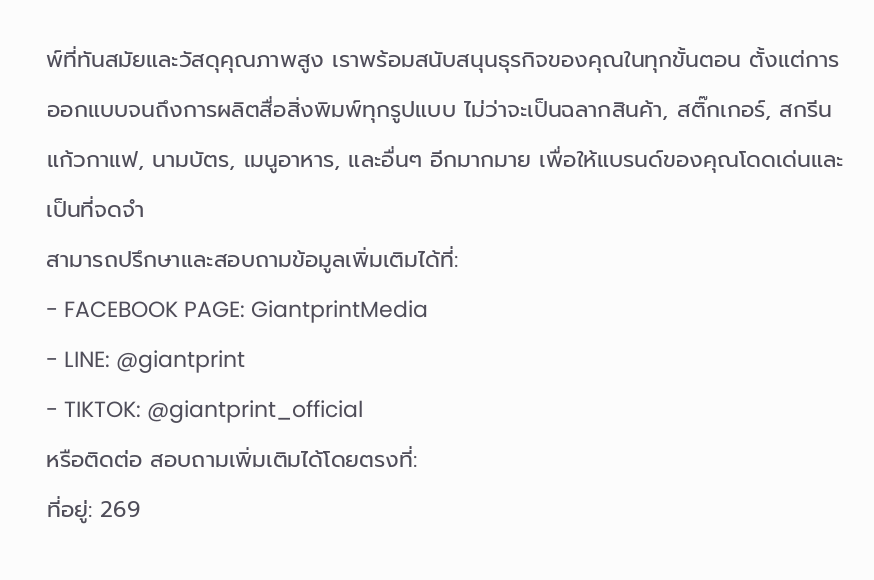พ์ที่ทันสมัยและวัสดุคุณภาพสูง เราพร้อมสนับสนุนธุรกิจของคุณในทุกขั้นตอน ตั้งแต่การออกแบบจนถึงการผลิตสื่อสิ่งพิมพ์ทุกรูปแบบ ไม่ว่าจะเป็นฉลากสินค้า, สติ๊กเกอร์, สกรีนแก้วกาแฟ, นามบัตร, เมนูอาหาร, และอื่นๆ อีกมากมาย เพื่อให้แบรนด์ของคุณโดดเด่นและเป็นที่จดจำ
สามารถปรึกษาและสอบถามข้อมูลเพิ่มเติมได้ที่:
- FACEBOOK PAGE: GiantprintMedia
- LINE: @giantprint
- TIKTOK: @giantprint_official
หรือติดต่อ สอบถามเพิ่มเติมได้โดยตรงที่:
ที่อยู่: 269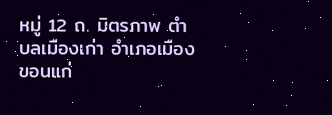หมู่ 12 ถ. มิตรภาพ ตำบลเมืองเก่า อำเภอเมืองขอนแก่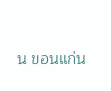น ขอนแก่น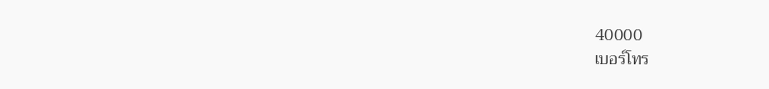40000
เบอร์โทร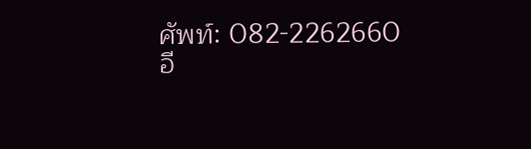ศัพท์: 082-2262660
อี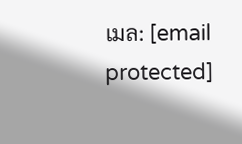เมล: [email protected]